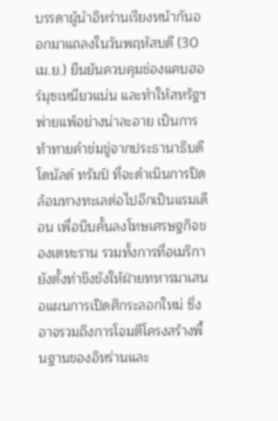บรรดาผู้นำอิหร่านเรียงหน้ากันออกมาแถลงในวันพฤหัสบดี (30 เม.ย.) ยืนยันควบคุมช่องแคบฮอร์มุซเหนียวแน่น และทำให้สหรัฐฯพ่ายแพ้อย่างน่าละอาย เป็นการท้าทายคำข่มขู่จากประธานาธิบดีโดนัลด์ ทรัมป์ ที่จะดำเนินการปิดล้อมทางทะเลต่อไปอีกเป็นแรมเดือน เพื่อบีบคั้นลงโทษเศรษฐกิจของเตหะราน รวมทั้งการที่อเมริกายังตั้งท่าขึงขังให้ฝ่ายทหารมาเสนอแผนการเปิดศึกระลอกใหม่ ซึ่งอาจรวมถึงการโจมตีโครงสร้างพื้นฐานของอิหร่านและ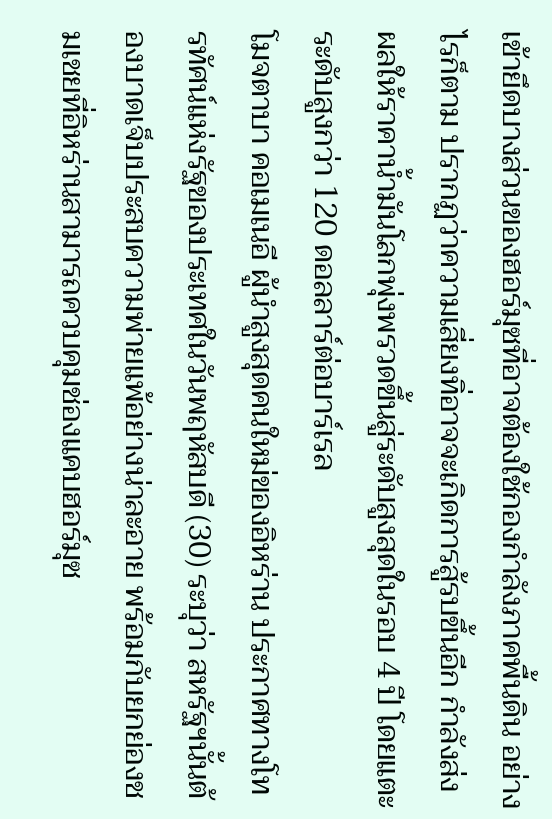เข้ายึดบางส่วนของฮอร์มุซที่อาจต้องใช้กองกำลังภาคพื้นดิน อย่างไรก็ตาม ปรากฏว่าความเสี่ยงทิ่อาจจะเกิดการสู้รบขึ้นอีก กำลังส่งผลให้ราคาน้ำมันโลกพุ่งพรวดขึ้นสู่ระดับสูงสุดในรอบ 4 ปี โดยแตะระดับสูงกว่า 120 ดอลลาร์ต่อบาร์เรล
โมจตาบา คอเมเนอี ผู้นำสูงสุดคนใหม่ของอิหร่าน ประกาศทางโทรทัศน์แห่งรัฐของประเทศในวันพฤหัสบดี (30) ระบุว่า สหรัฐฯนั้นต้องบาดเจ็บประสบความพ่ายแพ้อย่างน่าละอาย พร้อมกับยกย่องชมเชยที่อิหร่านสามารถควบคุมช่องแคบฮอร์มุซ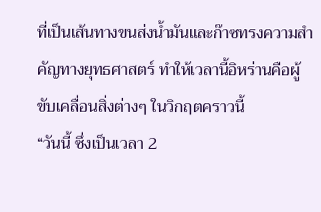ที่เป็นเส้นทางขนส่งน้ำมันและก๊าซทรงความสำคัญทางยุทธศาสตร์ ทำให้เวลานี้อิหร่านคือผู้ขับเคลื่อนสิ่งต่างๆ ในวิกฤตคราวนี้
“วันนี้ ซึ่งเป็นเวลา 2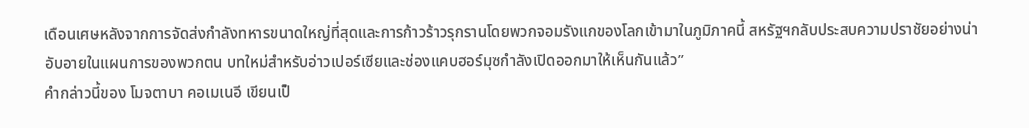เดือนเศษหลังจากการจัดส่งกำลังทหารขนาดใหญ่ที่สุดและการก้าวร้าวรุกรานโดยพวกจอมรังแกของโลกเข้ามาในภูมิภาคนี้ สหรัฐฯกลับประสบความปราชัยอย่างน่าอับอายในแผนการของพวกตน บทใหม่สำหรับอ่าวเปอร์เซียและช่องแคบฮอร์มุซกำลังเปิดออกมาให้เห็นกันแล้ว”
คำกล่าวนี้ของ โมจตาบา คอเมเนอี เขียนเป็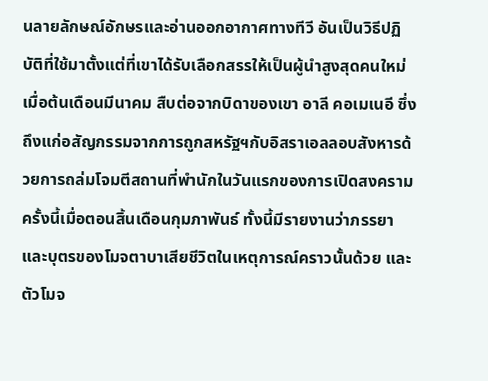นลายลักษณ์อักษรและอ่านออกอากาศทางทีวี อันเป็นวิธีปฏิบัติที่ใช้มาตั้งแต่ที่เขาได้รับเลือกสรรให้เป็นผู้นำสูงสุดคนใหม่เมื่อต้นเดือนมีนาคม สืบต่อจากบิดาของเขา อาลี คอเมเนอี ซึ่งถึงแก่อสัญกรรมจากการถูกสหรัฐฯกับอิสราเอลลอบสังหารด้วยการถล่มโจมตีสถานที่พำนักในวันแรกของการเปิดสงครามครั้งนี้เมื่อตอนสิ้นเดือนกุมภาพันธ์ ทั้งนี้มีรายงานว่าภรรยาและบุตรของโมจตาบาเสียชีวิตในเหตุการณ์คราวนั้นด้วย และตัวโมจ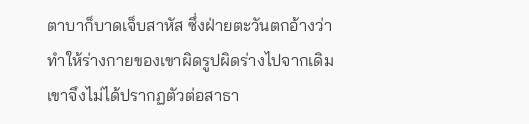ตาบาก็บาดเจ็บสาหัส ซึ่งฝ่ายตะวันตกอ้างว่าทำให้ร่างกายของเขาผิดรูปผิดร่างไปจากเดิม เขาจึงไม่ได้ปรากฏตัวต่อสาธา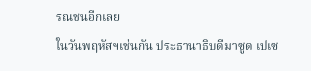รณชนอีกเลย
ในวันพฤหัสฯเช่นกัน ประธานาธิบดีมาซูด เปเซ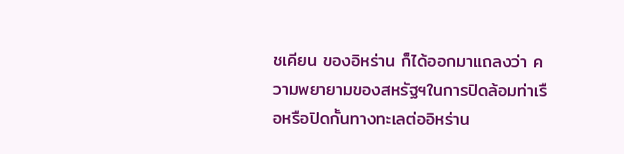ชเคียน ของอิหร่าน ก็ได้ออกมาแถลงว่า ความพยายามของสหรัฐฯในการปิดล้อมท่าเรือหรือปิดกั้นทางทะเลต่ออิหร่าน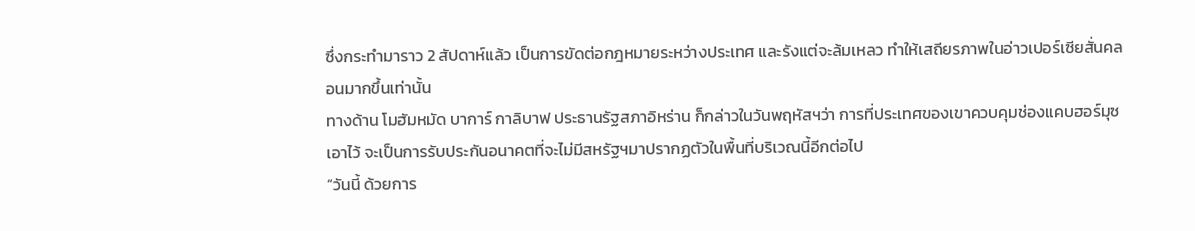ซึ่งกระทำมาราว 2 สัปดาห์แล้ว เป็นการขัดต่อกฎหมายระหว่างประเทศ และรังแต่จะล้มเหลว ทำให้เสถียรภาพในอ่าวเปอร์เซียสั่นคลอนมากขึ้นเท่านั้น
ทางด้าน โมฮัมหมัด บาการ์ กาลิบาฟ ประธานรัฐสภาอิหร่าน ก็กล่าวในวันพฤหัสฯว่า การที่ประเทศของเขาควบคุมช่องแคบฮอร์มุซเอาไว้ จะเป็นการรับประกันอนาคตที่จะไม่มีสหรัฐฯมาปรากฏตัวในพื้นที่บริเวณนี้อีกต่อไป
“วันนี้ ด้วยการ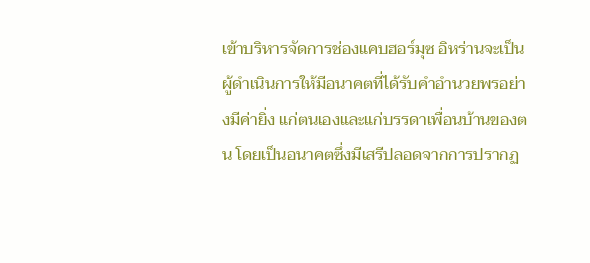เข้าบริหารจัดการช่องแคบฮอร์มุซ อิหร่านจะเป็นผู้ดำเนินการให้มีอนาคตที่ได้รับคำอำนวยพรอย่างมีค่ายิ่ง แก่ตนเองและแก่บรรดาเพื่อนบ้านของตน โดยเป็นอนาคตซึ่งมีเสรีปลอดจากการปรากฏ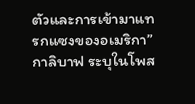ตัวและการเข้ามาแทรกแซงของอเมริกา” กาลิบาฟ ระบุในโพส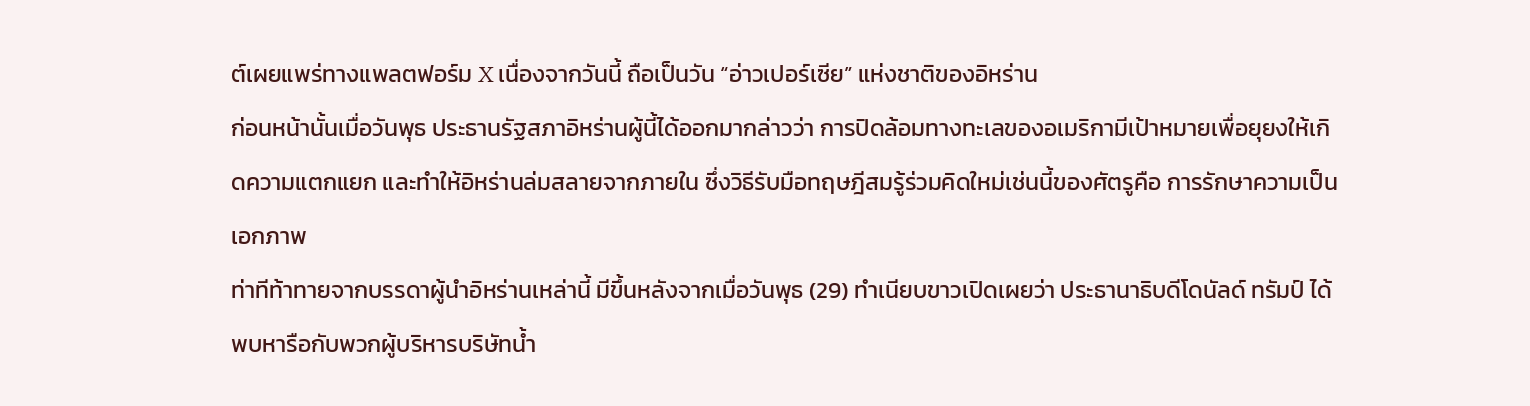ต์เผยแพร่ทางแพลตฟอร์ม X เนื่องจากวันนี้ ถือเป็นวัน “อ่าวเปอร์เซีย” แห่งชาติของอิหร่าน
ก่อนหน้านั้นเมื่อวันพุธ ประธานรัฐสภาอิหร่านผู้นี้ได้ออกมากล่าวว่า การปิดล้อมทางทะเลของอเมริกามีเป้าหมายเพื่อยุยงให้เกิดความแตกแยก และทำให้อิหร่านล่มสลายจากภายใน ซึ่งวิธีรับมือทฤษฎีสมรู้ร่วมคิดใหม่เช่นนี้ของศัตรูคือ การรักษาความเป็นเอกภาพ
ท่าทีท้าทายจากบรรดาผู้นำอิหร่านเหล่านี้ มีขึ้นหลังจากเมื่อวันพุธ (29) ทำเนียบขาวเปิดเผยว่า ประธานาธิบดีโดนัลด์ ทรัมป์ ได้พบหารือกับพวกผู้บริหารบริษัทน้ำ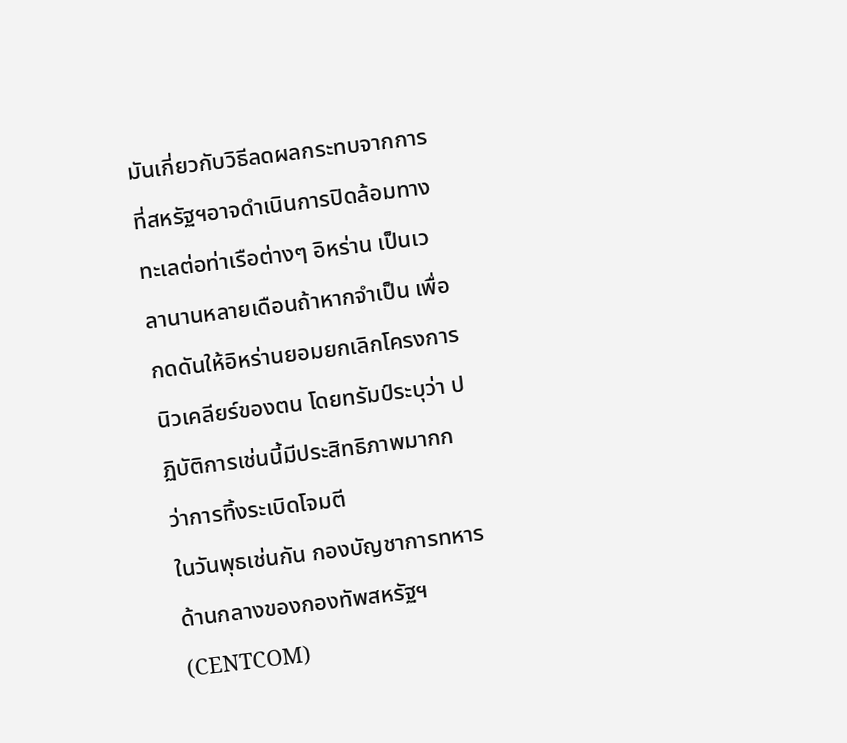มันเกี่ยวกับวิธีลดผลกระทบจากการที่สหรัฐฯอาจดำเนินการปิดล้อมทางทะเลต่อท่าเรือต่างๆ อิหร่าน เป็นเวลานานหลายเดือนถ้าหากจำเป็น เพื่อกดดันให้อิหร่านยอมยกเลิกโครงการนิวเคลียร์ของตน โดยทรัมป์ระบุว่า ปฏิบัติการเช่นนี้มีประสิทธิภาพมากกว่าการทิ้งระเบิดโจมตี
ในวันพุธเช่นกัน กองบัญชาการทหารด้านกลางของกองทัพสหรัฐฯ (CENTCOM)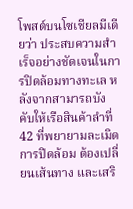โพสต์บนโซเชียลมีเดียว่า ประสบความสำเร็จอย่างชัดเจนในการปิดล้อมทางทะเล หลังจากสามารถบังคับให้เรือสินค้าลำที่ 42 ที่พยายามละเมิดการปิดล้อม ต้องเปลี่ยนเส้นทาง และเสริ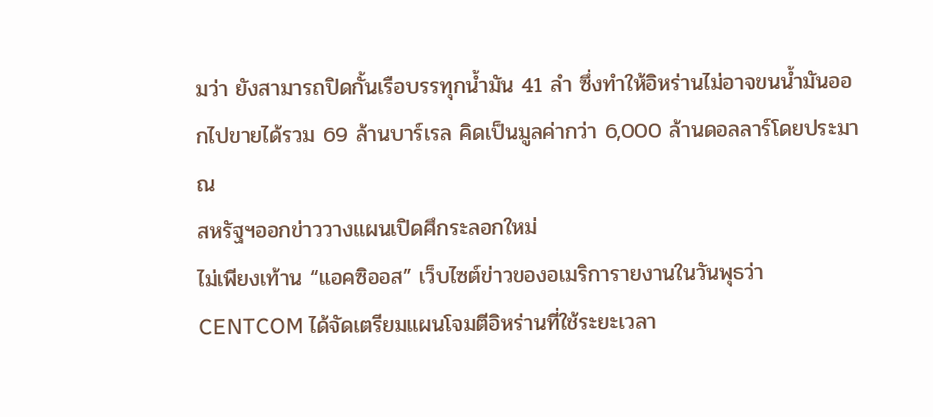มว่า ยังสามารถปิดกั้นเรือบรรทุกน้ำมัน 41 ลำ ซึ่งทำให้อิหร่านไม่อาจขนน้ำมันออกไปขายได้รวม 69 ล้านบาร์เรล คิดเป็นมูลค่ากว่า 6,000 ล้านดอลลาร์โดยประมาณ
สหรัฐฯออกข่าววางแผนเปิดศึกระลอกใหม่
ไม่เพียงเท้าน “แอคซิออส” เว็บไซต์ข่าวของอเมริการายงานในวันพุธว่า CENTCOM ได้จัดเตรียมแผนโจมตีอิหร่านที่ใช้ระยะเวลา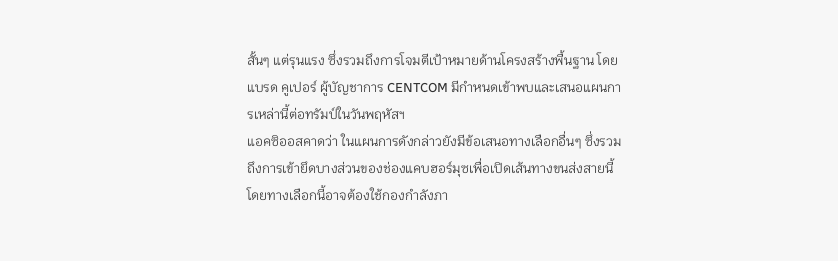สั้นๆ แต่รุนแรง ซึ่งรวมถึงการโจมตีเป้าหมายด้านโครงสร้างพื้นฐาน โดย แบรด คูเปอร์ ผู้บัญชาการ CENTCOM มีกำหนดเข้าพบและเสนอแผนการเหล่านี้ต่อทรัมป์ในวันพฤหัสฯ
แอคซิออสคาดว่า ในแผนการดังกล่าวยังมีข้อเสนอทางเลือกอื่นๆ ซึ่งรวมถึงการเข้ายึดบางส่วนของช่องแคบฮอร์มุซเพื่อเปิดเส้นทางขนส่งสายนี้ โดยทางเลือกนี้อาจต้องใช้กองกำลังภา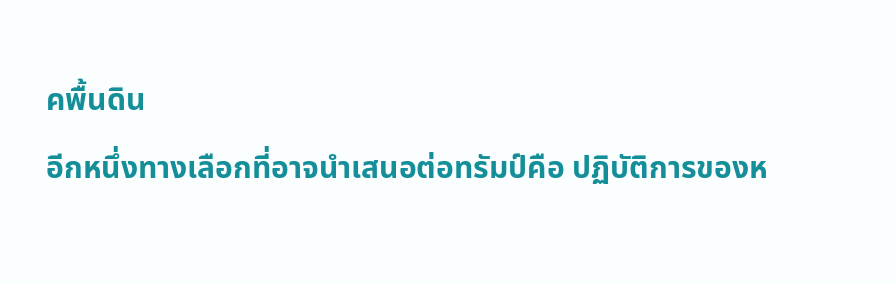คพื้นดิน
อีกหนึ่งทางเลือกที่อาจนำเสนอต่อทรัมป์คือ ปฏิบัติการของห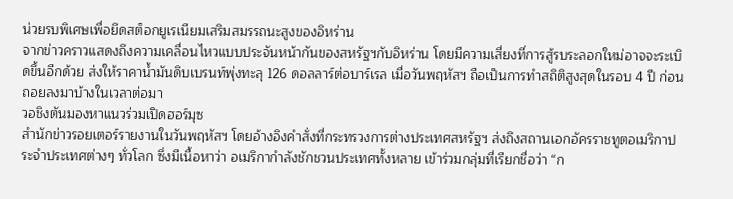น่วยรบพิเศษเพื่อยึดสต็อกยูเรเนียมเสริมสมรรถนะสูงของอิหร่าน
จากข่าวคราวแสดงถึงความเคลื่อนไหวแบบประจันหน้ากันของสหรัฐฯกับอิหร่าน โดยมีความเสี่ยงที่การสู้รบระลอกใหม่อาจจะระเบิดขึ้นอีกด้วย ส่งให้ราคาน้ำมันดิบเบรนท์พุ่งทะลุ 126 ดอลลาร์ต่อบาร์เรล เมื่อวันพฤหัสฯ ถือเป็นการทำสถิติสูงสุดในรอบ 4 ปี ก่อนถอยลงมาบ้างในเวลาต่อมา
วอชิงตันมองหาแนวร่วมเปิดฮอร์มุซ
สำนักข่าวรอยเตอร์รายงานในวันพฤหัสฯ โดยอ้างอิงคำสั่งที่กระทรวงการต่างประเทศสหรัฐฯ ส่งถึงสถานเอกอัครราชทูตอเมริกาประจำประเทศต่างๆ ทั่วโลก ซึ่งมีเนื้อหาว่า อเมริกากำลังชักชวนประเทศทั้งหลาย เข้าร่วมกลุ่มที่เรียกชื่อว่า “ก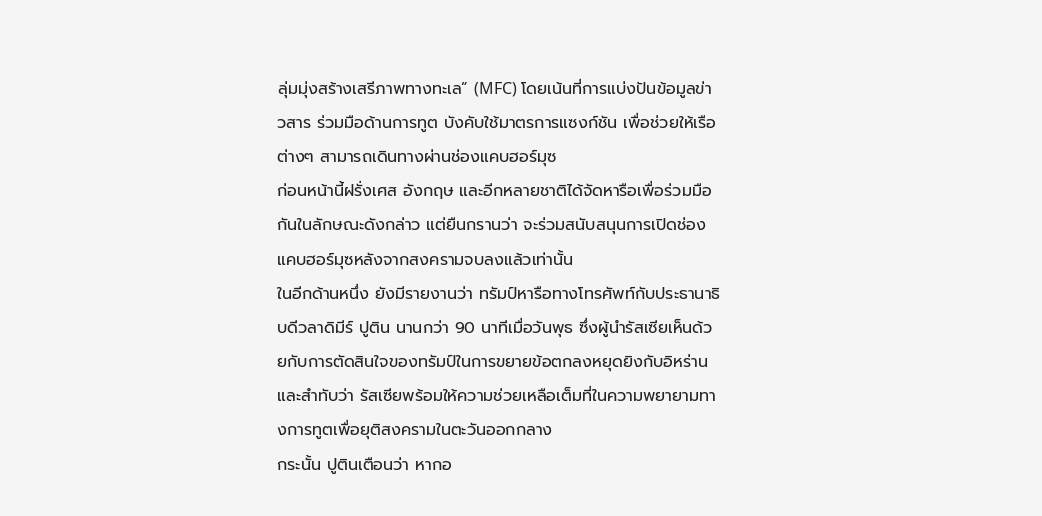ลุ่มมุ่งสร้างเสรีภาพทางทะเล” (MFC) โดยเน้นที่การแบ่งปันข้อมูลข่าวสาร ร่วมมือด้านการทูต บังคับใช้มาตรการแซงก์ชัน เพื่อช่วยให้เรือต่างๆ สามารถเดินทางผ่านช่องแคบฮอร์มุซ
ก่อนหน้านี้ฝรั่งเศส อังกฤษ และอีกหลายชาติได้จัดหารือเพื่อร่วมมือกันในลักษณะดังกล่าว แต่ยืนกรานว่า จะร่วมสนับสนุนการเปิดช่องแคบฮอร์มุซหลังจากสงครามจบลงแล้วเท่านั้น
ในอีกด้านหนึ่ง ยังมีรายงานว่า ทรัมป์หารือทางโทรศัพท์กับประธานาธิบดีวลาดิมีร์ ปูติน นานกว่า 90 นาทีเมื่อวันพุธ ซึ่งผู้นำรัสเซียเห็นด้วยกับการตัดสินใจของทรัมป์ในการขยายข้อตกลงหยุดยิงกับอิหร่าน และสำทับว่า รัสเซียพร้อมให้ความช่วยเหลือเต็มที่ในความพยายามทางการทูตเพื่อยุติสงครามในตะวันออกกลาง
กระนั้น ปูตินเตือนว่า หากอ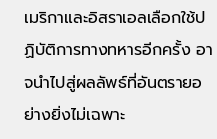เมริกาและอิสราเอลเลือกใช้ปฏิบัติการทางทหารอีกครั้ง อาจนำไปสู่ผลลัพธ์ที่อันตรายอย่างยิ่งไม่เฉพาะ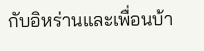กับอิหร่านและเพื่อนบ้า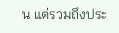น แต่รวมถึงประ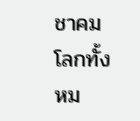ชาคมโลกทั้งหม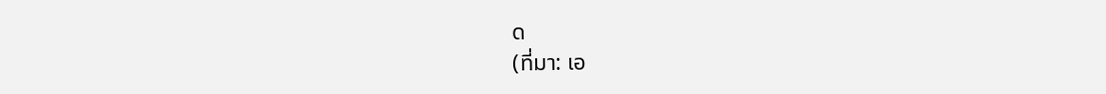ด
(ที่มา: เอ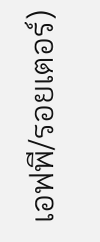เอฟพี/รอยเตอร์)